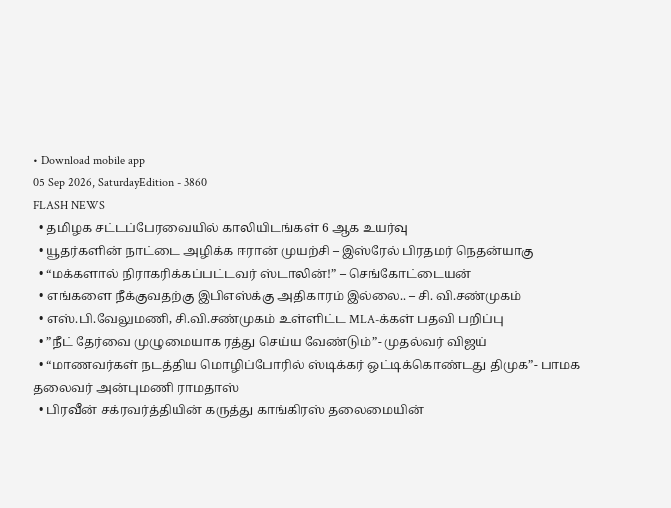• Download mobile app
05 Sep 2026, SaturdayEdition - 3860
FLASH NEWS
  • தமிழக சட்டப்பேரவையில் காலியிடங்கள் 6 ஆக உயர்வு
  • யூதர்களின் நாட்டை அழிக்க ஈரான் முயற்சி – இஸ்ரேல் பிரதமர் நெதன்யாகு
  • “மக்களால் நிராகரிக்கப்பட்டவர் ஸ்டாலின்!” – செங்கோட்டையன்
  • எங்களை நீக்குவதற்கு இபிஎஸ்க்கு அதிகாரம் இல்லை.. – சி. வி.சண்முகம்
  • எஸ்.பி.வேலுமணி, சி.வி.சண்முகம் உள்ளிட்ட MLA-க்கள் பதவி பறிப்பு
  • ”நீட் தேர்வை முழுமையாக ரத்து செய்ய வேண்டும்”- முதல்வர் விஜய்
  • “மாணவர்கள் நடத்திய மொழிப்போரில் ஸ்டிக்கர் ஒட்டிக்கொண்டது திமுக”- பாமக தலைவர் அன்புமணி ராமதாஸ்
  • பிரவீன் சக்ரவர்த்தியின் கருத்து காங்கிரஸ் தலைமையின்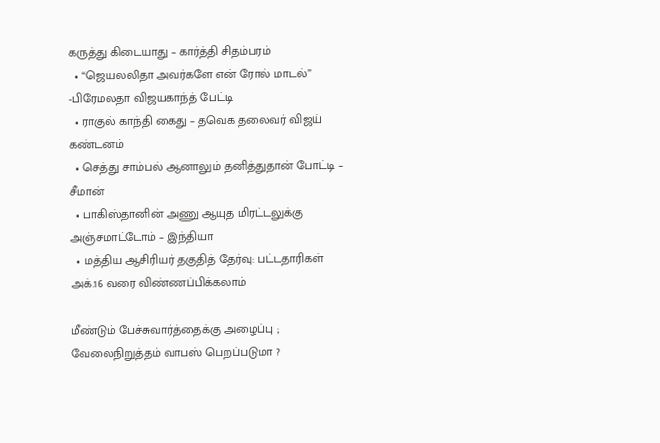கருத்து கிடையாது – கார்த்தி சிதம்பரம்
  • “ஜெயலலிதா அவர்களே என் ரோல் மாடல்” -பிரேமலதா விஜயகாந்த் பேட்டி
  • ராகுல் காந்தி கைது – தவெக தலைவர் விஜய் கண்டனம்
  • செத்து சாம்பல் ஆனாலும் தனித்துதான் போட்டி – சீமான்
  • பாகிஸ்தானின் அணு ஆயுத மிரட்டலுக்கு அஞ்சமாட்டோம் – இந்தியா
  • மத்திய ஆசிரியர் தகுதித் தேர்வு: பட்டதாரிகள் அக்.16 வரை விண்ணப்பிக்கலாம்

மீண்டும் பேச்சுவார்த்தைக்கு அழைப்பு ; வேலைநிறுத்தம் வாபஸ் பெறப்படுமா ?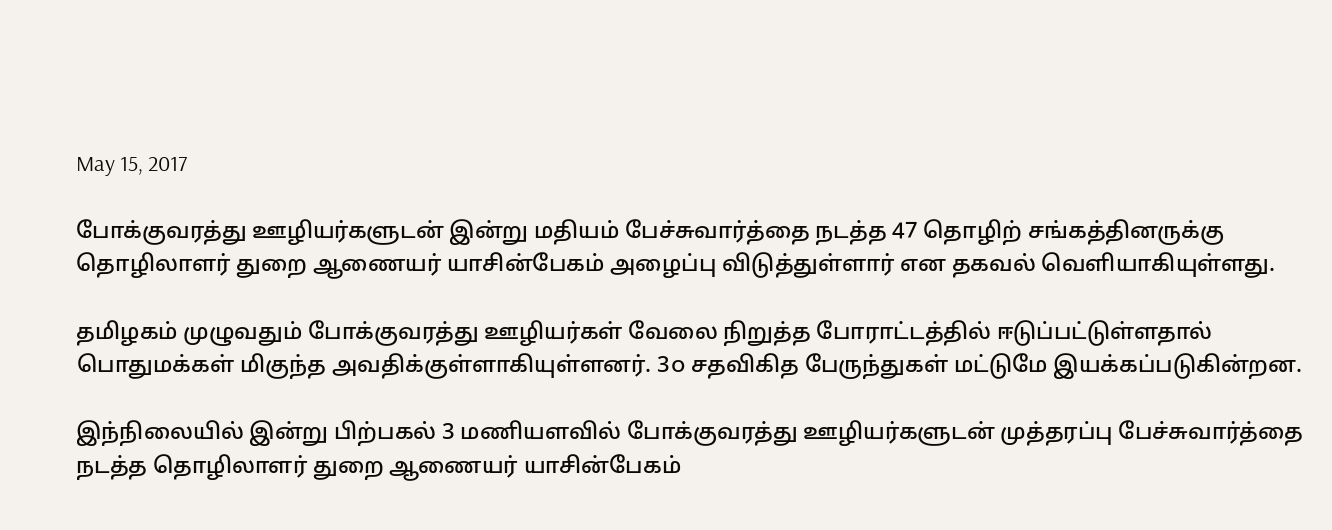May 15, 2017

போக்குவரத்து ஊழியர்களுடன் இன்று மதியம் பேச்சுவார்த்தை நடத்த 47 தொழிற் சங்கத்தினருக்கு தொழிலாளர் துறை ஆணையர் யாசின்பேகம் அழைப்பு விடுத்துள்ளார் என தகவல் வெளியாகியுள்ளது.

தமிழகம் முழுவதும் போக்குவரத்து ஊழியர்கள் வேலை நிறுத்த போராட்டத்தில் ஈடுப்பட்டுள்ளதால் பொதுமக்கள் மிகுந்த அவதிக்குள்ளாகியுள்ளனர். 3௦ சதவிகித பேருந்துகள் மட்டுமே இயக்கப்படுகின்றன.

இந்நிலையில் இன்று பிற்பகல் 3 மணியளவில் போக்குவரத்து ஊழியர்களுடன் முத்தரப்பு பேச்சுவார்த்தை நடத்த தொழிலாளர் துறை ஆணையர் யாசின்பேகம்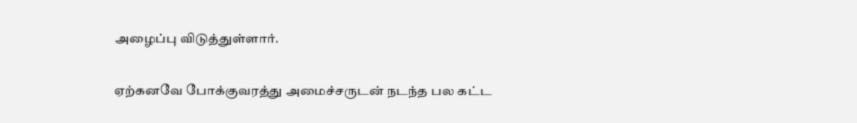அழைப்பு விடுத்துள்ளார்.

ஏற்கனவே போக்குவரத்து அமைச்சருடன் நடந்த பல கட்ட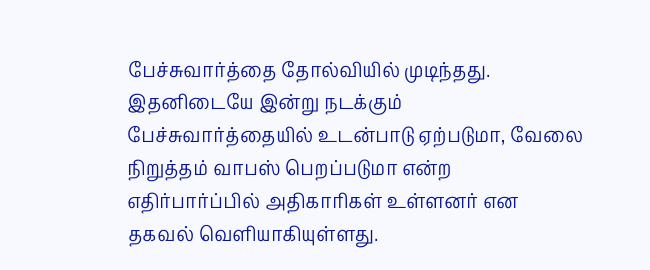பேச்சுவார்த்தை தோல்வியில் முடிந்தது.
இதனிடையே இன்று நடக்கும் பேச்சுவார்த்தையில் உடன்பாடு ஏற்படுமா, வேலை நிறுத்தம் வாபஸ் பெறப்படுமா என்ற எதிர்பார்ப்பில் அதிகாரிகள் உள்ளனர் என தகவல் வெளியாகியுள்ளது.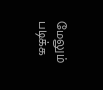மேலும் படிக்க